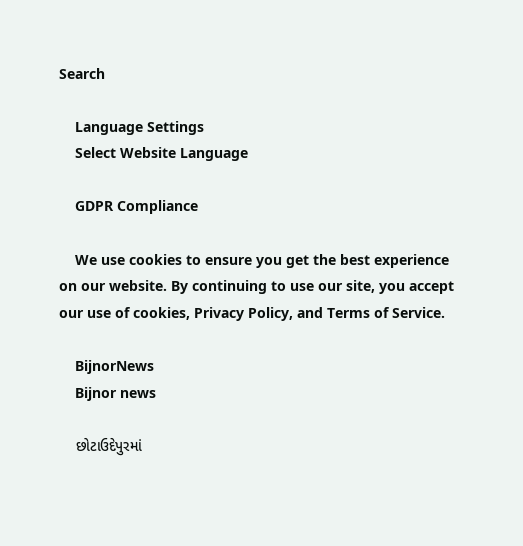Search

    Language Settings
    Select Website Language

    GDPR Compliance

    We use cookies to ensure you get the best experience on our website. By continuing to use our site, you accept our use of cookies, Privacy Policy, and Terms of Service.

    BijnorNews
    Bijnor news

    છોટાઉદેપુરમાં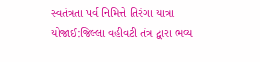સ્વતંત્રતા પર્વ નિમિત્તે તિરંગા યાત્રા યોજાઈ:જિલ્લા વહીવટી તંત્ર દ્વારા ભવ્ય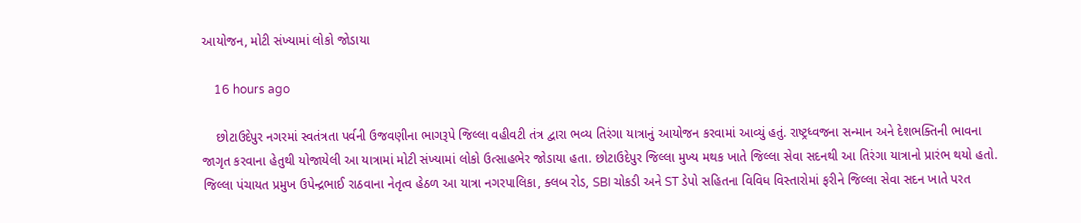આયોજન, મોટી સંખ્યામાં લોકો જોડાયા

    16 hours ago

    છોટાઉદેપુર નગરમાં સ્વતંત્રતા પર્વની ઉજવણીના ભાગરૂપે જિલ્લા વહીવટી તંત્ર દ્વારા ભવ્ય તિરંગા યાત્રાનું આયોજન કરવામાં આવ્યું હતું. રાષ્ટ્રધ્વજના સન્માન અને દેશભક્તિની ભાવના જાગૃત કરવાના હેતુથી યોજાયેલી આ યાત્રામાં મોટી સંખ્યામાં લોકો ઉત્સાહભેર જોડાયા હતા. છોટાઉદેપુર જિલ્લા મુખ્ય મથક ખાતે જિલ્લા સેવા સદનથી આ તિરંગા યાત્રાનો પ્રારંભ થયો હતો. જિલ્લા પંચાયત પ્રમુખ ઉપેન્દ્રભાઈ રાઠવાના નેતૃત્વ હેઠળ આ યાત્રા નગરપાલિકા, ક્લબ રોડ, SBI ચોકડી અને ST ડેપો સહિતના વિવિધ વિસ્તારોમાં ફરીને જિલ્લા સેવા સદન ખાતે પરત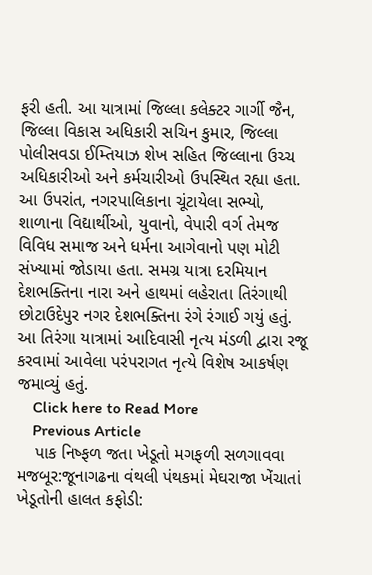ફરી હતી. આ યાત્રામાં જિલ્લા કલેક્ટર ગાર્ગી જૈન, જિલ્લા વિકાસ અધિકારી સચિન કુમાર, જિલ્લા પોલીસવડા ઈમ્તિયાઝ શેખ સહિત જિલ્લાના ઉચ્ચ અધિકારીઓ અને કર્મચારીઓ ઉપસ્થિત રહ્યા હતા. આ ઉપરાંત, નગરપાલિકાના ચૂંટાયેલા સભ્યો, શાળાના વિદ્યાર્થીઓ, યુવાનો, વેપારી વર્ગ તેમજ વિવિધ સમાજ અને ધર્મના આગેવાનો પણ મોટી સંખ્યામાં જોડાયા હતા. સમગ્ર યાત્રા દરમિયાન દેશભક્તિના નારા અને હાથમાં લહેરાતા તિરંગાથી છોટાઉદેપુર નગર દેશભક્તિના રંગે રંગાઈ ગયું હતું. આ તિરંગા યાત્રામાં આદિવાસી નૃત્ય મંડળી દ્વારા રજૂ કરવામાં આવેલા પરંપરાગત નૃત્યે વિશેષ આકર્ષણ જમાવ્યું હતું.
    Click here to Read More
    Previous Article
    પાક નિષ્ફળ જતા ખેડૂતો મગફળી સળગાવવા મજબૂર:જૂનાગઢના વંથલી પંથકમાં મેઘરાજા ખેંચાતાં ખેડૂતોની હાલત કફોડી: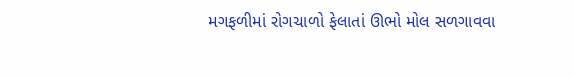મગફળીમાં રોગચાળો ફેલાતાં ઊભો મોલ સળગાવવા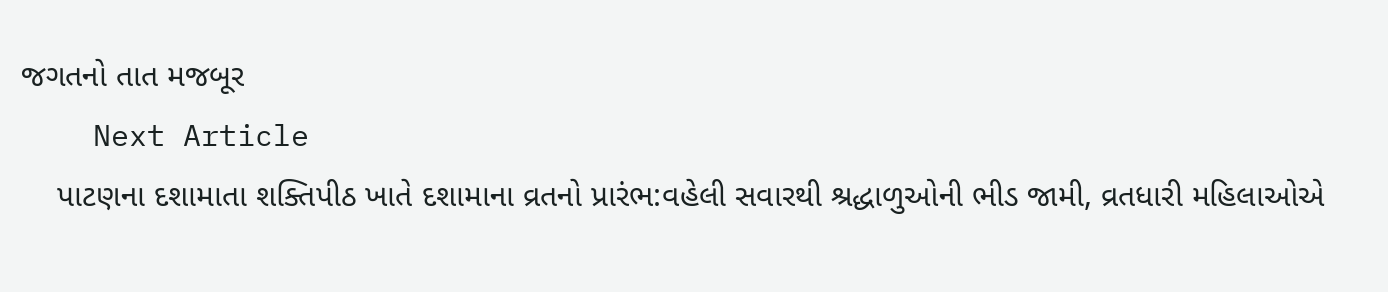જગતનો તાત મજબૂર
    Next Article
    પાટણના દશામાતા શક્તિપીઠ ખાતે દશામાના વ્રતનો પ્રારંભ:વહેલી સવારથી શ્રદ્ધાળુઓની ભીડ જામી, વ્રતધારી મહિલાઓએ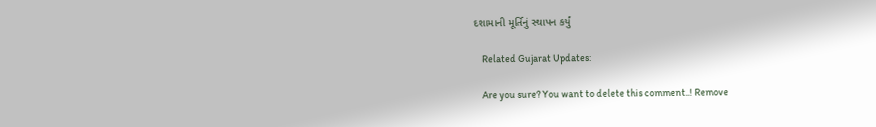દશામાની મૂર્તિનું સ્થાપન કર્યું

    Related Gujarat Updates:

    Are you sure? You want to delete this comment..! Remove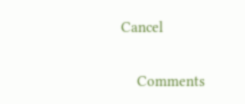Cancel

    Comments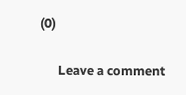(0)

      Leave a comment